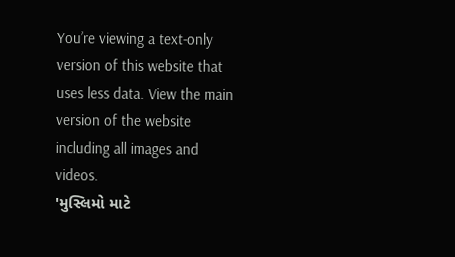You’re viewing a text-only version of this website that uses less data. View the main version of the website including all images and videos.
'મુસ્લિમો માટે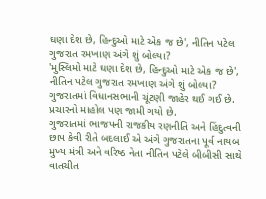ઘણા દેશ છે, હિન્દુઓ માટે એક જ છે', નીતિન પટેલ ગુજરાત રમખાણ અંગે શું બોલ્યા?
'મુસ્લિમો માટે ઘણા દેશ છે, હિન્દુઓ માટે એક જ છે', નીતિન પટેલ ગુજરાત રમખાણ અંગે શું બોલ્યા?
ગુજરાતમાં વિધાનસભાની ચૂંટણી જાહેર થઈ ગઈ છે. પ્રચારનો માહોલ પણ જામી ગયો છે.
ગુજરાતમાં ભાજપની રાજકીય રણનીતિ અને હિંદુત્વની છાપ કેવી રીતે બદલાઈ એ અંગે ગુજરાતના પૂર્વ નાયબ મુખ્ય મંત્રી અને વરિષ્ઠ નેતા નીતિન પટેલે બીબીસી સાથે વાતચીત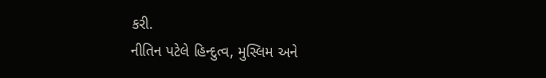કરી.
નીતિન પટેલે હિન્દુત્વ, મુસ્લિમ અને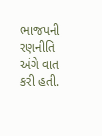ભાજપની રણનીતિ અંગે વાત કરી હતી.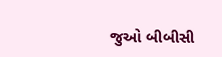જુઓ બીબીસી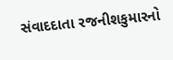સંવાદદાતા રજનીશકુમારનો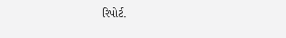રિપોર્ટ.